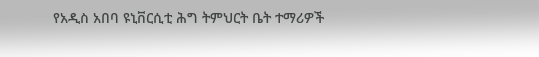የአዲስ አበባ ዩኒቨርሲቲ ሕግ ትምህርት ቤት ተማሪዎች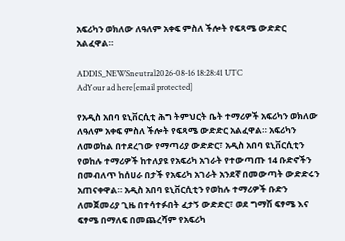አፍሪካን ወክለው ለዓለም አቀፍ ምስለ ችሎት የፍጻሜ ውድድር አልፈዋል።

ADDIS_NEWSneutral2026-08-16 18:28:41 UTC
AdYour ad here[email protected]

የአዲስ አበባ ዩኒቨርሲቲ ሕግ ትምህርት ቤት ተማሪዎች አፍሪካን ወክለው ለዓለም አቀፍ ምስለ ችሎት የፍጻሜ ውድድር አልፈዋል። አፍሪካን ለመወከል በተደረገው የማጣሪያ ውድድር፣ አዲስ አበባ ዩኒቨርሲቲን የወከሉ ተማሪዎች ከተለያዩ የአፍሪካ አገራት የተውጣጡ 14 ቡድኖችን በመብለጥ ከሰሀራ በታች የአፍሪካ አገራት አንደኛ በመውጣት ውድድሩን አጠናቀዋል። አዲስ አበባ ዩኒቨርሲቲን የወከሉ ተማሪዎች ቡድን ለመጀመሪያ ጊዜ በተሳተፉበት ፈታኝ ውድድር፣ ወደ ግማሽ ፍፃሜ እና ፍፃሜ በማለፍ በመጨረሻም የአፍሪካ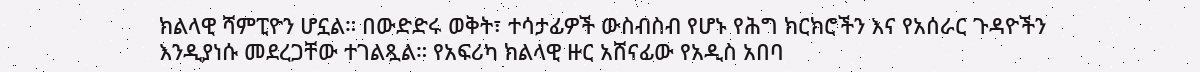ክልላዊ ሻምፒዮን ሆኗል። በውድድሩ ወቅት፣ ተሳታፊዎች ውስብስብ የሆኑ የሕግ ክርክሮችን እና የአሰራር ጉዳዮችን እንዲያነሱ መደረጋቸው ተገልጿል። የአፍሪካ ክልላዊ ዙር አሸናፊው የአዲስ አበባ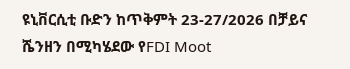ዩኒቨርሲቲ ቡድን ከጥቅምት 23-27/2026 በቻይና ሼንዘን በሚካሄደው የFDI Moot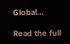Global…

Read the full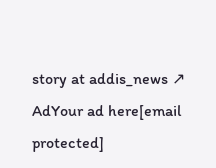story at addis_news ↗
AdYour ad here[email protected]